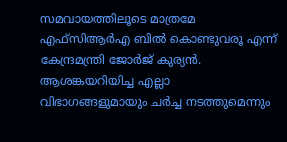സമവായത്തിലൂടെ മാത്രമേ എഫ്സിആർഎ ബിൽ കൊണ്ടുവരൂ എന്ന് കേന്ദ്രമന്ത്രി ജോർജ് കുര്യൻ. ആശങ്കയറിയിച്ച എല്ലാ വിഭാഗങ്ങളുമായും ചർച്ച നടത്തുമെന്നും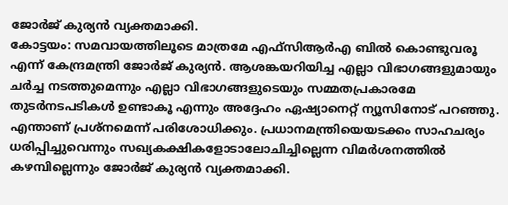ജോർജ് കുര്യൻ വ്യക്തമാക്കി.
കോട്ടയം: സമവായത്തിലൂടെ മാത്രമേ എഫ്സിആർഎ ബിൽ കൊണ്ടുവരൂ എന്ന് കേന്ദ്രമന്ത്രി ജോർജ് കുര്യൻ. ആശങ്കയറിയിച്ച എല്ലാ വിഭാഗങ്ങളുമായും ചർച്ച നടത്തുമെന്നും എല്ലാ വിഭാഗങ്ങളുടെയും സമ്മതപ്രകാരമേ തുടർനടപടികൾ ഉണ്ടാകൂ എന്നും അദ്ദേഹം ഏഷ്യാനെറ്റ് ന്യൂസിനോട് പറഞ്ഞു. എന്താണ് പ്രശ്നമെന്ന് പരിശോധിക്കും. പ്രധാനമന്ത്രിയെയടക്കം സാഹചര്യം ധരിപ്പിച്ചുവെന്നും സഖ്യകക്ഷികളോടാലോചിച്ചില്ലെന്ന വിമർശനത്തിൽ കഴമ്പില്ലെന്നും ജോർജ് കുര്യൻ വ്യക്തമാക്കി.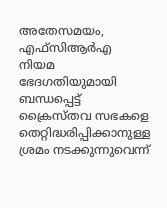അതേസമയം, എഫ്സിആർഎ നിയമ ഭേദഗതിയുമായി ബന്ധപ്പെട്ട് ക്രൈസ്തവ സഭകളെ തെറ്റിദ്ധരിപ്പിക്കാനുള്ള ശ്രമം നടക്കുന്നുവെന്ന്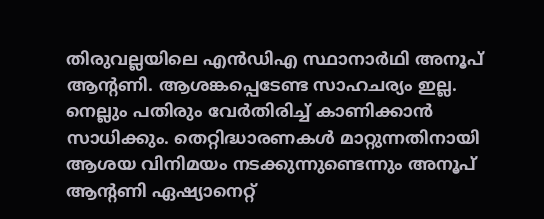തിരുവല്ലയിലെ എൻഡിഎ സ്ഥാനാർഥി അനൂപ് ആന്റണി. ആശങ്കപ്പെടേണ്ട സാഹചര്യം ഇല്ല. നെല്ലും പതിരും വേർതിരിച്ച് കാണിക്കാൻ സാധിക്കും. തെറ്റിദ്ധാരണകൾ മാറ്റുന്നതിനായി ആശയ വിനിമയം നടക്കുന്നുണ്ടെന്നും അനൂപ് ആന്റണി ഏഷ്യാനെറ്റ്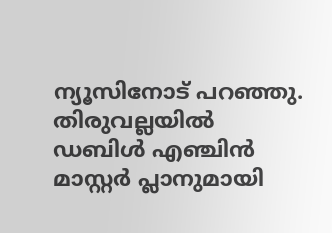ന്യൂസിനോട് പറഞ്ഞു. തിരുവല്ലയിൽ ഡബിൾ എഞ്ചിൻ മാസ്റ്റർ പ്ലാനുമായി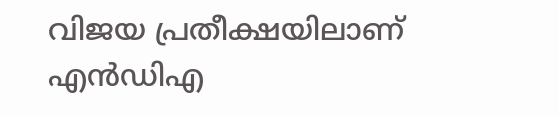വിജയ പ്രതീക്ഷയിലാണ് എൻഡിഎ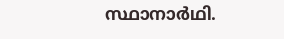സ്ഥാനാർഥി.